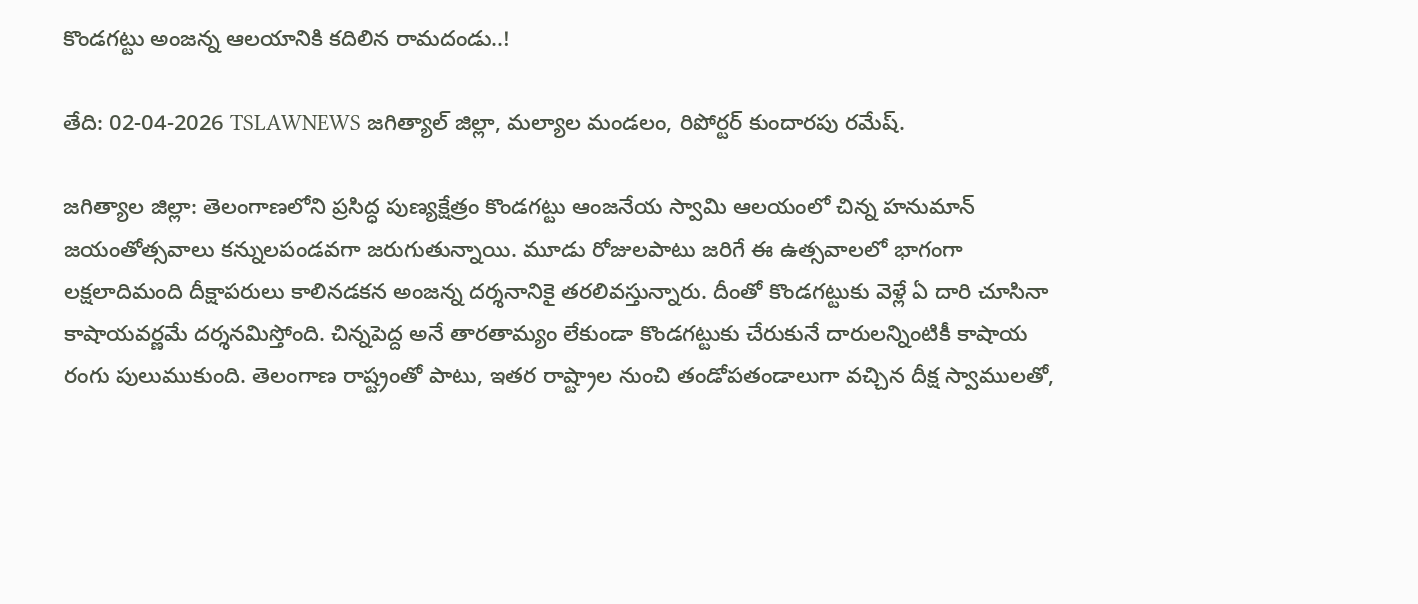కొండగట్టు అంజన్న ఆలయానికి కదిలిన రామదండు..!

తేది: 02-04-2026 TSLAWNEWS జగిత్యాల్ జిల్లా, మల్యాల మండలం, రిపోర్టర్ కుందారపు రమేష్.

జగిత్యాల జిల్లా: తెలంగాణలోని ప్రసిద్ధ పుణ్యక్షేత్రం కొండగట్టు ఆంజనేయ స్వామి ఆలయంలో చిన్న హనుమాన్ జయంతోత్సవాలు కన్నులపండవగా జరుగుతున్నాయి. మూడు రోజులపాటు జరిగే ఈ ఉత్సవాలలో భాగంగా లక్షలాదిమంది దీక్షాపరులు కాలినడకన అంజన్న దర్శనానికై తరలివస్తున్నారు. దీంతో కొండగట్టుకు వెళ్లే ఏ దారి చూసినా కాషాయవర్ణమే దర్శనమిస్తోంది. చిన్నపెద్ద అనే తారతామ్యం లేకుండా కొండగట్టుకు చేరుకునే దారులన్నింటికీ కాషాయ రంగు పులుముకుంది. తెలంగాణ రాష్ట్రంతో పాటు, ఇతర రాష్ట్రాల నుంచి తండోపతండాలుగా వచ్చిన దీక్ష స్వాములతో,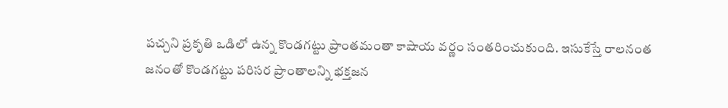పచ్చని ప్రకృతి ఒడిలో ఉన్న కొండగట్టు ప్రాంతమంతా కాషాయ వర్ణం సంతరించుకుంది. ఇసుకేస్తే రాలనంత జనంతో కొండగట్టు పరిసర ప్రాంతాలన్ని భక్తజన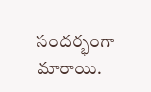సందర్భంగా మారాయి.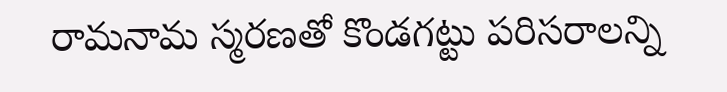రామనామ స్మరణతో కొండగట్టు పరిసరాలన్ని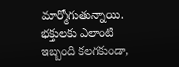మార్మోగుతున్నాయి. భక్తులకు ఎలాంటి ఇబ్బంది కలగకుండా,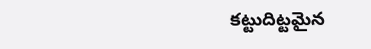కట్టుదిట్టమైన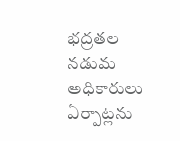భద్రతల నడుమ అధికారులు ఏర్పాట్లను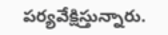పర్యవేక్షిస్తున్నారు.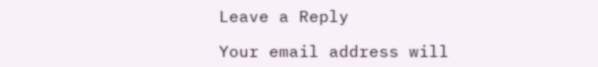Leave a Reply

Your email address will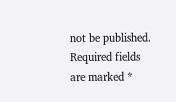not be published. Required fields are marked *